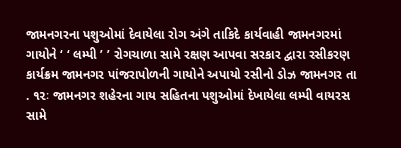જામનગરના પશુઓમાં દેવાયેલા રોગ અંગે તાકિદે કાર્યવાહી જામનગરમાં ગાયોને ‘ ‘ લમ્પી ’ ’ રોગચાળા સામે રક્ષણ આપવા સરકાર દ્વારા રસીકરણ કાર્યક્રમ જામનગર પાંજરાપોળની ગાયોને અપાયો રસીનો ડોઝ જામનગર તા . ૧૨ઃ જામનગર શહેરના ગાય સહિતના પશુઓમાં દેખાયેલા લમ્પી વાયરસ સામે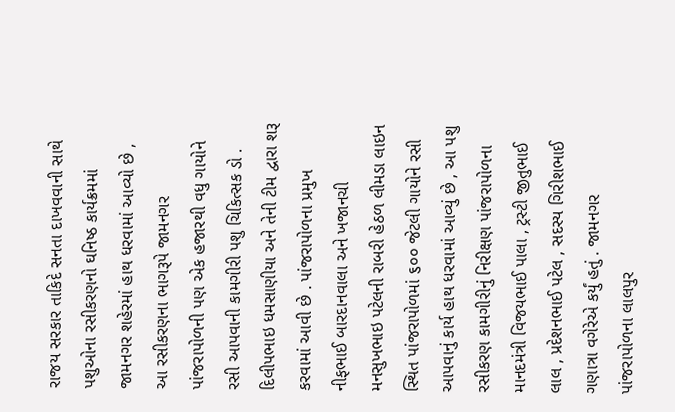રાજય સરકાર તાકિદે સનતા દાખવવાની સાથે પશુઓના રસીકરણનો ઘનિષ્ઠ કાર્યક્રમમાં જામનગર શહેરમાં હાથ ધરવામાં આવ્યો છે , આ રસીકરણના ભાગરૂપે જામનગર પાંજરાપોળની પણ એક હજારથી વધુ ગાયોને રસી આપવાની કામગીરી પશુ ચિકિત્સક ડો . દિલીપભાઇ ધમસાણીયા અને તેની ટીમ દ્વારા શરૂ કરવામાં આવી છે . પાંજરાપોળના પ્રમુખ નીફભાઈ બારદાનવાલા અને ખજાનચી મનસુખભાઇ પટેલની રાબરી હેઠળ લીમડા લાઇન સ્થિત પાંજરાપોળમાં ૬૦૦ જેટલી ગાયોને રસી આપવાનું કાર્ય હાથ ધરવામાં આવ્યું છે , આ પશુ રસીકરણ કામગીરીનું નિરીક્ષણ પાંજરાપોળના માનદમંત્રી વિજયભાઈ પાલા , ટ્રસ્ટી જીતુભાઈ લાલ , પ્રદેશનભાઈ પટેલ , સદસ્ય ગિરીશભાઈ ગણાત્રા વગેરેએ કર્યું હતું . જામનગર પાંજરાપોળના લાલપુર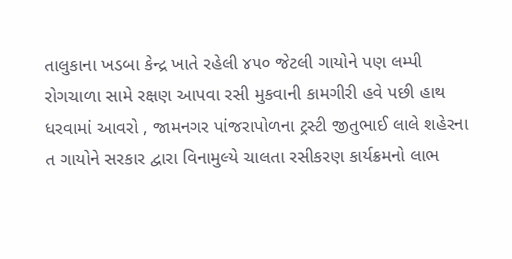તાલુકાના ખડબા કેન્દ્ર ખાતે રહેલી ૪૫૦ જેટલી ગાયોને પણ લમ્પી રોગચાળા સામે રક્ષણ આપવા રસી મુકવાની કામગીરી હવે પછી હાથ ધરવામાં આવરો , જામનગર પાંજરાપોળના ટ્રસ્ટી જીતુભાઈ લાલે શહેરના ત ગાયોને સરકાર દ્વારા વિનામુલ્યે ચાલતા રસીકરણ કાર્યક્રમનો લાભ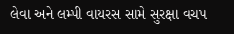લેવા અને લમ્પી વાયરસ સામે સુરક્ષા વચપ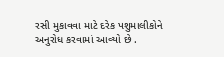રસી મુકાવવા માટે દરેક પશુમાલીકોને અનુરોધ કરવામાં આવ્યો છે .